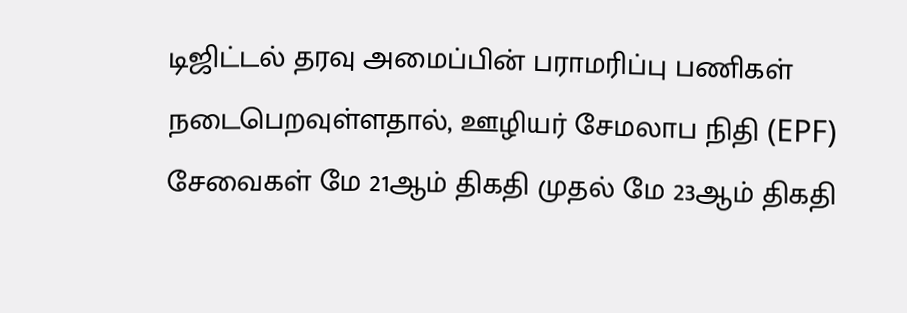டிஜிட்டல் தரவு அமைப்பின் பராமரிப்பு பணிகள் நடைபெறவுள்ளதால், ஊழியர் சேமலாப நிதி (EPF) சேவைகள் மே 21ஆம் திகதி முதல் மே 23ஆம் திகதி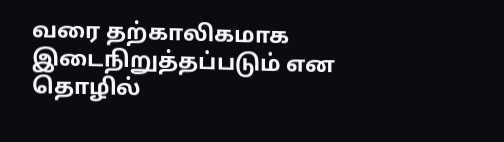வரை தற்காலிகமாக இடைநிறுத்தப்படும் என தொழில்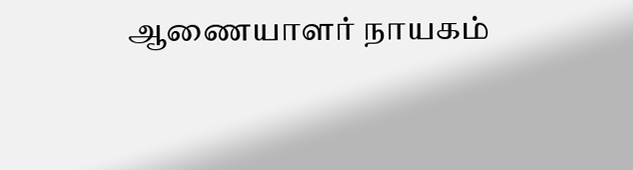ஆணையாளர் நாயகம்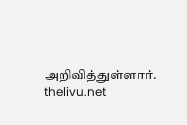அறிவித்துள்ளார்.
thelivu.net